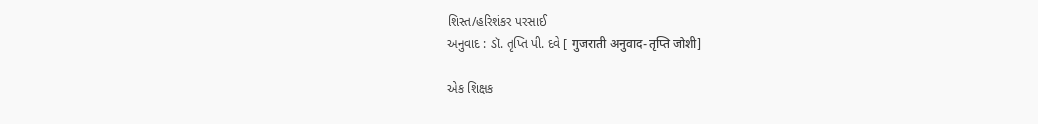શિસ્ત/હરિશંકર પરસાઈ
અનુવાદ : ડૉ. તૃપ્તિ પી. દવે [ गुजराती अनुवाद-तृप्ति जोशी]

એક શિક્ષક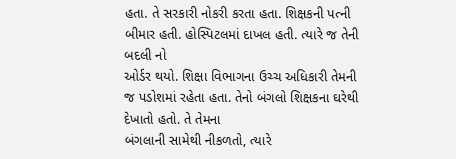હતા. તે સરકારી નોકરી કરતા હતા. શિક્ષકની પત્ની બીમાર હતી. હોસ્પિટલમાં દાખલ હતી. ત્યારે જ તેની બદલી નો
ઓર્ડર થયો. શિક્ષા વિભાગના ઉચ્ચ અધિકારી તેમની જ પડોશમાં રહેતા હતા. તેનો બંગલો શિક્ષકના ઘરેથી દેખાતો હતો. તે તેમના
બંગલાની સામેથી નીકળતો, ત્યારે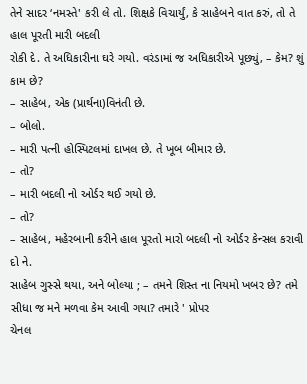તેને સાદર ‘નમસ્તે' કરી લે તો. શિક્ષકે વિચાર્યું, કે સાહેબને વાત કરું, તો તે હાલ પૂરતી મારી બદલી
રોકી દે. તે અધિકારીના ઘરે ગયો. વરંડામાં જ અધિકારીએ પૂછ્યું, – કેમ? શું કામ છે?
– સાહેબ, એક (પ્રાર્થના)વિનંતી છે.
– બોલો.
– મારી પત્ની હોસ્પિટલમાં દાખલ છે. તે ખૂબ બીમાર છે.
– તો?
– મારી બદલી નો ઓર્ડર થઈ ગયો છે.
– તો?
– સાહેબ, મહેરબાની કરીને હાલ પૂરતો મારો બદલી નો ઓર્ડર કેન્સલ કરાવી દો ને.
સાહેબ ગુસ્સે થયા, અને બોલ્યા ; – તમને શિસ્ત ના નિયમો ખબર છે? તમે સીધા જ મને મળવા કેમ આવી ગયા? તમારે ' પ્રોપર
ચેનલ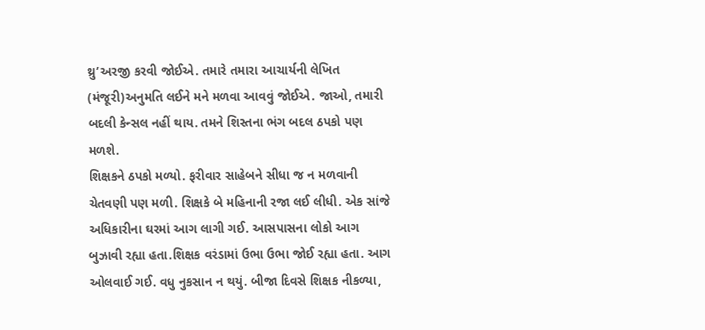થ્રુ’અરજી કરવી જોઈએ. તમારે તમારા આચાર્યની લેખિત (મંજૂરી)અનુમતિ લઈને મને મળવા આવવું જોઈએ. જાઓ, તમારી
બદલી કેન્સલ નહીં થાય. તમને શિસ્તના ભંગ બદલ ઠપકો પણ મળશે.
શિક્ષકને ઠપકો મળ્યો. ફરીવાર સાહેબને સીધા જ ન મળવાની ચેતવણી પણ મળી. શિક્ષકે બે મહિનાની રજા લઈ લીધી. એક સાંજે
અધિકારીના ઘરમાં આગ લાગી ગઈ. આસપાસના લોકો આગ બુઝાવી રહ્યા હતા.શિક્ષક વરંડામાં ઉભા ઉભા જોઈ રહ્યા હતા. આગ
ઓલવાઈ ગઈ. વધુ નુકસાન ન થયું. બીજા દિવસે શિક્ષક નીકળ્યા,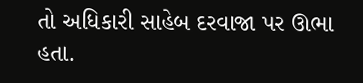તો અધિકારી સાહેબ દરવાજા પર ઊભા હતા.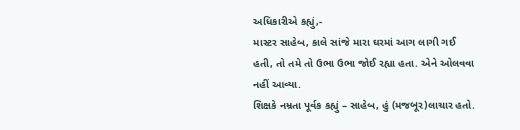અધિકારીએ કહ્યું,-
માસ્ટર સાહેબ, કાલે સાંજે મારા ઘરમાં આગ લાગી ગઈ હતી, તો તમે તો ઉભા ઉભા જોઈ રહ્યા હતા. એને ઓલવવા નહીં આવ્યા.
શિક્ષકે નમ્રતા પૂર્વક કહ્યું – સાહેબ, હું (મજબૂર)લાચાર હતો.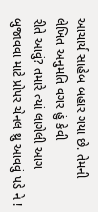આચાર્ય સાહેબ બહાર ગયા છે. તેમની લેખિત અનુમતિ વગર હું કેવી
રીતે આવું? તમારે ત્યાં લાગેલી આગ બુજાવવા માટે પ્રોપર ચેનલ થ્રુ આવવું પડે ને !